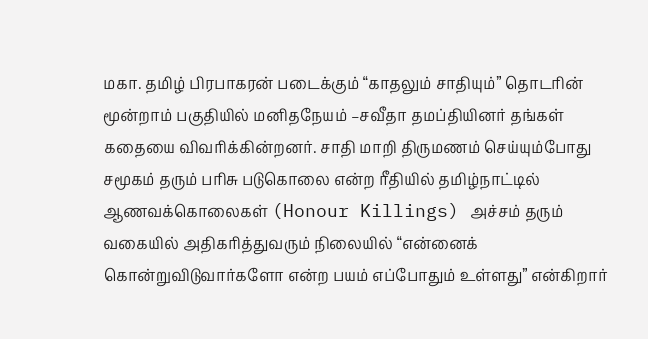மகா. தமிழ் பிரபாகரன் படைக்கும் “காதலும் சாதியும்” தொடரின் மூன்றாம் பகுதியில் மனிதநேயம் –சவீதா தமப்தியினர் தங்கள் கதையை விவரிக்கின்றனர். சாதி மாறி திருமணம் செய்யும்போது சமூகம் தரும் பரிசு படுகொலை என்ற ரீதியில் தமிழ்நாட்டில் ஆணவக்கொலைகள் (Honour Killings) அச்சம் தரும் வகையில் அதிகரித்துவரும் நிலையில் “என்னைக் கொன்றுவிடுவார்களோ என்ற பயம் எப்போதும் உள்ளது” என்கிறார்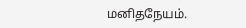மனிதநேயம்.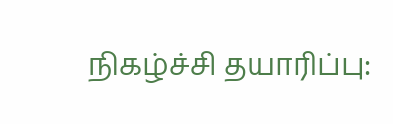நிகழ்ச்சி தயாரிப்பு: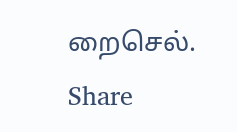றைசெல்.
Share